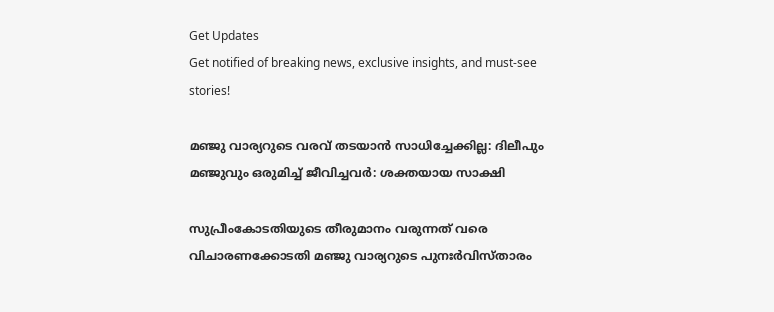Get Updates
Get notified of breaking news, exclusive insights, and must-see stories!

മഞ്ജു വാര്യറുടെ വരവ് തടയാന്‍ സാധിച്ചേക്കില്ല: ദിലീപും മഞ്ജുവും ഒരുമിച്ച് ജീവിച്ചവർ: ശക്തയായ സാക്ഷി

സുപ്രീംകോടതിയുടെ തീരുമാനം വരുന്നത് വരെ വിചാരണക്കോടതി മഞ്ജു വാര്യറുടെ പുനഃർവിസ്താരം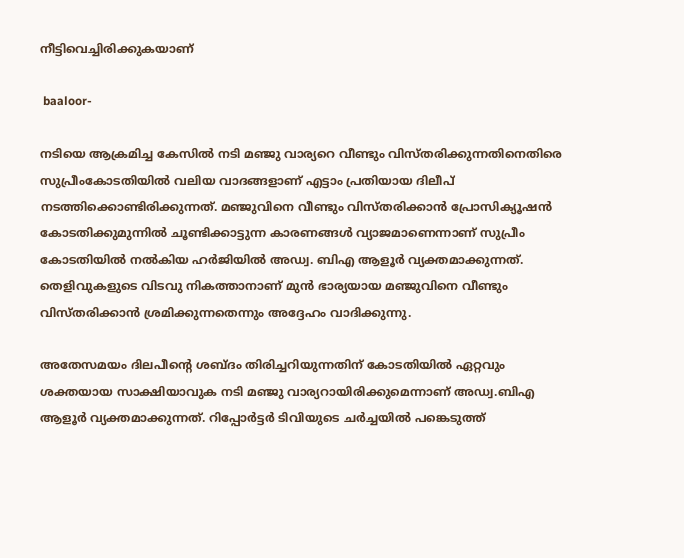നീട്ടിവെച്ചിരിക്കുകയാണ്

 baaloor-

നടിയെ ആക്രമിച്ച കേസില്‍ നടി മഞ്ജു വാര്യറെ വീണ്ടും വിസ്തരിക്കുന്നതിനെതിരെ സുപ്രീംകോടതിയില്‍ വലിയ വാദങ്ങളാണ് എട്ടാം പ്രതിയായ ദിലീപ് നടത്തിക്കൊണ്ടിരിക്കുന്നത്. മഞ്ജുവിനെ വീണ്ടും വിസ്തരിക്കാൻ പ്രോസിക്യൂഷൻ കോടതിക്കുമുന്നിൽ ചൂണ്ടിക്കാട്ടുന്ന കാരണങ്ങൾ വ്യാജമാണെന്നാണ് സുപ്രീം കോടതിയില്‍ നല്‍കിയ ഹർജിയില്‍ അഡ്വ. ബിഎ ആളൂർ വ്യക്തമാക്കുന്നത്. തെളിവുകളുടെ വിടവു നികത്താനാണ് മുൻ ഭാര്യയായ മഞ്ജുവിനെ വീണ്ടും വിസ്തരിക്കാന്‍ ശ്രമിക്കുന്നതെന്നും അദ്ദേഹം വാദിക്കുന്നു.

അതേസമയം ദിലപീന്റെ ശബ്ദം തിരിച്ചറിയുന്നതിന് കോടതിയില്‍ ഏറ്റവും ശക്തയായ സാക്ഷിയാവുക നടി മഞ്ജു വാര്യറായിരിക്കുമെന്നാണ് അഡ്വ.ബിഎ ആളൂർ വ്യക്തമാക്കുന്നത്. റിപ്പോർട്ടർ ടിവിയുടെ ചർച്ചയില്‍ പങ്കെടുത്ത്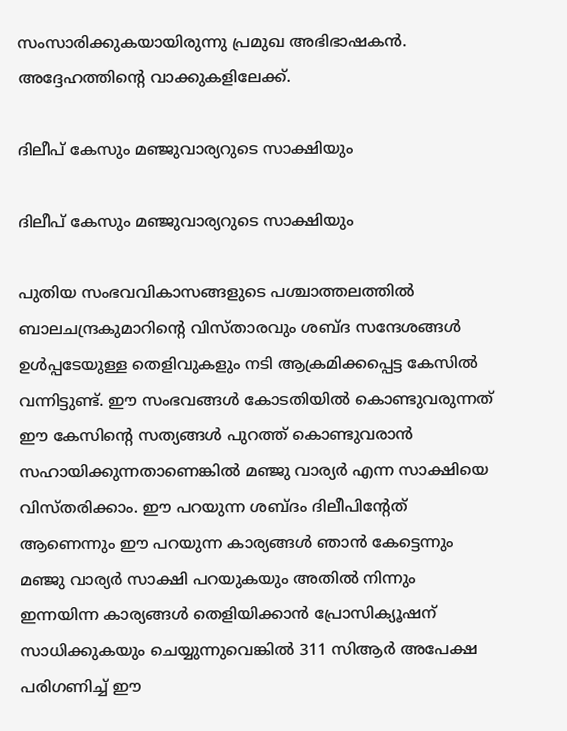സംസാരിക്കുകയായിരുന്നു പ്രമുഖ അഭിഭാഷകന്‍. അദ്ദേഹത്തിന്റെ വാക്കുകളിലേക്ക്.

ദിലീപ് കേസും മഞ്ജുവാര്യറുടെ സാക്ഷിയും

ദിലീപ് കേസും മഞ്ജുവാര്യറുടെ സാക്ഷിയും

പുതിയ സംഭവവികാസങ്ങളുടെ പശ്ചാത്തലത്തില്‍ ബാലചന്ദ്രകുമാറിന്റെ വിസ്താരവും ശബ്ദ സന്ദേശങ്ങള്‍ ഉള്‍പ്പടേയുള്ള തെളിവുകളും നടി ആക്രമിക്കപ്പെട്ട കേസില്‍ വന്നിട്ടുണ്ട്. ഈ സംഭവങ്ങള്‍ കോടതിയില്‍ കൊണ്ടുവരുന്നത് ഈ കേസിന്റെ സത്യങ്ങള്‍ പുറത്ത് കൊണ്ടുവരാന്‍ സഹായിക്കുന്നതാണെങ്കില്‍ മഞ്ജു വാര്യർ എന്ന സാക്ഷിയെ വിസ്തരിക്കാം. ഈ പറയുന്ന ശബ്ദം ദിലീപിന്റേത് ആണെന്നും ഈ പറയുന്ന കാര്യങ്ങള്‍ ഞാന്‍ കേട്ടെന്നും മഞ്ജു വാര്യർ സാക്ഷി പറയുകയും അതില്‍ നിന്നും ഇന്നയിന്ന കാര്യങ്ങള്‍ തെളിയിക്കാന്‍ പ്രോസിക്യൂഷന് സാധിക്കുകയും ചെയ്യുന്നുവെങ്കില്‍ 311 സിആർ അപേക്ഷ പരിഗണിച്ച് ഈ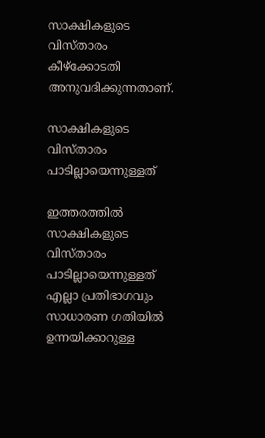സാക്ഷികളുടെ വിസ്താരം കീഴ്ക്കോടതി അനുവദിക്കുന്നതാണ്.

സാക്ഷികളുടെ വിസ്താരം പാടില്ലായെന്നുള്ളത്

ഇത്തരത്തില്‍ സാക്ഷികളുടെ വിസ്താരം പാടില്ലായെന്നുള്ളത് എല്ലാ പ്രതിഭാഗവും സാധാരണ ഗതിയില്‍ ഉന്നയിക്കാറുള്ള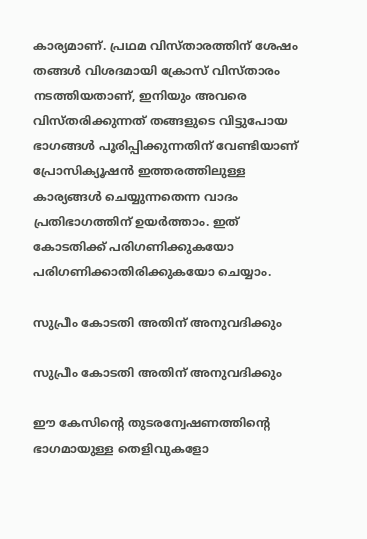കാര്യമാണ്. പ്രഥമ വിസ്താരത്തിന് ശേഷം തങ്ങള്‍ വിശദമായി ക്രോസ് വിസ്താരം നടത്തിയതാണ്, ഇനിയും അവരെ വിസ്തരിക്കുന്നത് തങ്ങളുടെ വിട്ടുപോയ ഭാഗങ്ങള്‍ പൂരിപ്പിക്കുന്നതിന് വേണ്ടിയാണ് പ്രോസിക്യൂഷന്‍ ഇത്തരത്തിലുള്ള കാര്യങ്ങള്‍ ചെയ്യുന്നതെന്ന വാദം പ്രതിഭാഗത്തിന് ഉയർത്താം. ഇത് കോടതിക്ക് പരിഗണിക്കുകയോ പരിഗണിക്കാതിരിക്കുകയോ ചെയ്യാം.

സുപ്രീം കോടതി അതിന് അനുവദിക്കും

സുപ്രീം കോടതി അതിന് അനുവദിക്കും

ഈ കേസിന്റെ തുടരന്വേഷണത്തിന്റെ ഭാഗമായുള്ള തെളിവുകളോ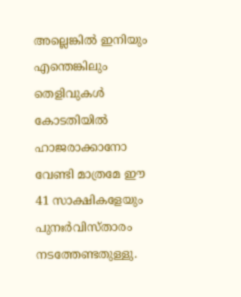അല്ലെങ്കില്‍ ഇനിയും എന്തെങ്കിലും തെളിവുകള്‍ കോടതിയില്‍ ഹാജരാക്കാനോ വേണ്ടി മാത്രമേ ഈ 41 സാക്ഷികളേയും പുനഃർവിസ്താരം നടത്തേണ്ടതുള്ളു.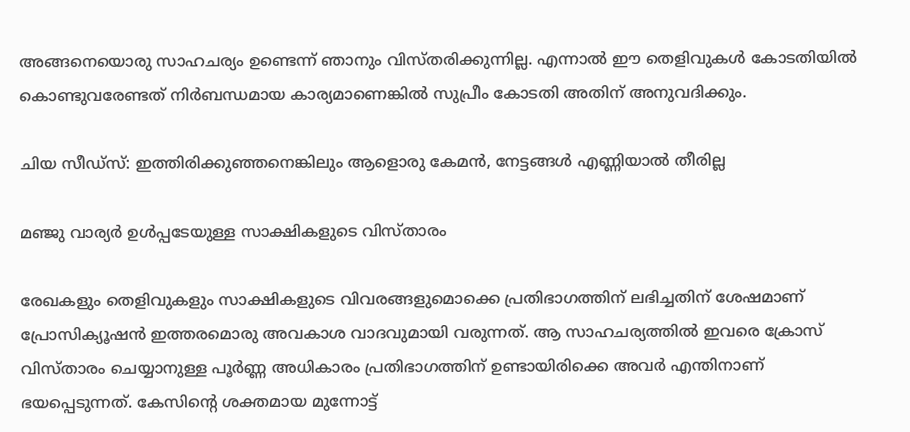അങ്ങനെയൊരു സാഹചര്യം ഉണ്ടെന്ന് ഞാനും വിസ്തരിക്കുന്നില്ല. എന്നാല്‍ ഈ തെളിവുകള്‍ കോടതിയില്‍ കൊണ്ടുവരേണ്ടത് നിർബന്ധമായ കാര്യമാണെങ്കില്‍ സുപ്രീം കോടതി അതിന് അനുവദിക്കും.

ചിയ സീഡ്സ്: ഇത്തിരിക്കുഞ്ഞനെങ്കിലും ആളൊരു കേമന്‍, നേട്ടങ്ങള്‍ എണ്ണിയാല്‍ തീരില്ല

മഞ്ജു വാര്യർ ഉള്‍പ്പടേയുള്ള സാക്ഷികളുടെ വിസ്താരം

രേഖകളും തെളിവുകളും സാക്ഷികളുടെ വിവരങ്ങളുമൊക്കെ പ്രതിഭാഗത്തിന് ലഭിച്ചതിന് ശേഷമാണ് പ്രോസിക്യൂഷന്‍ ഇത്തരമൊരു അവകാശ വാദവുമായി വരുന്നത്. ആ സാഹചര്യത്തില്‍ ഇവരെ ക്രോസ് വിസ്താരം ചെയ്യാനുള്ള പൂർണ്ണ അധികാരം പ്രതിഭാഗത്തിന് ഉണ്ടായിരിക്കെ അവർ എന്തിനാണ് ഭയപ്പെടുന്നത്. കേസിന്റെ ശക്തമായ മുന്നോട്ട്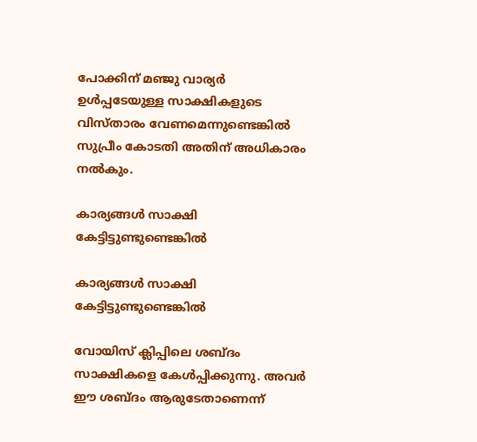പോക്കിന് മഞ്ജു വാര്യർ ഉള്‍പ്പടേയുള്ള സാക്ഷികളുടെ വിസ്താരം വേണമെന്നുണ്ടെങ്കില്‍ സുപ്രീം കോടതി അതിന് അധികാരം നല്‍കും.

കാര്യങ്ങള്‍ സാക്ഷി കേട്ടിട്ടുണ്ടുണ്ടെങ്കില്‍

കാര്യങ്ങള്‍ സാക്ഷി കേട്ടിട്ടുണ്ടുണ്ടെങ്കില്‍

വോയിസ് ക്ലിപ്പിലെ ശബ്ദം സാക്ഷികളെ കേള്‍പ്പിക്കുന്നു. അവർ ഈ ശബ്ദം ആരുടേതാണെന്ന്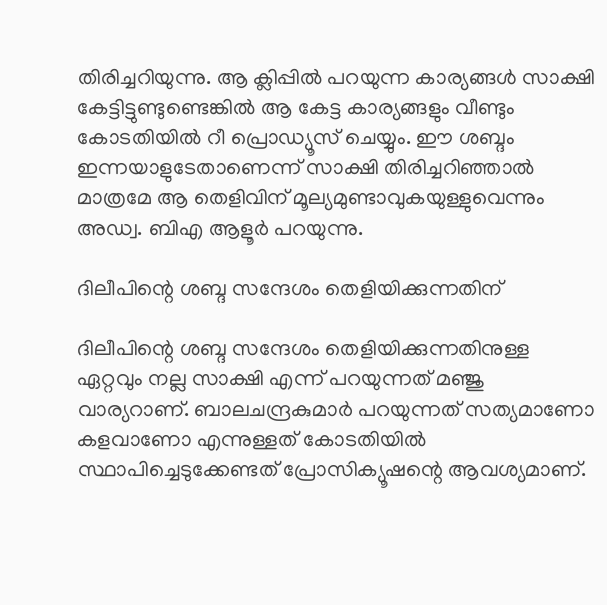തിരിച്ചറിയുന്നു. ആ ക്ലിപ്പില്‍ പറയുന്ന കാര്യങ്ങള്‍ സാക്ഷി കേട്ടിട്ടുണ്ടുണ്ടെങ്കില്‍ ആ കേട്ട കാര്യങ്ങളും വീണ്ടും കോടതിയില്‍ റീ പ്രൊഡ്യൂസ് ചെയ്യും. ഈ ശബ്ദം ഇന്നയാളുടേതാണെന്ന് സാക്ഷി തിരിച്ചറിഞ്ഞാല്‍ മാത്രമേ ആ തെളിവിന് മൂല്യമുണ്ടാവുകയുള്ളുവെന്നും അഡ്വ. ബിഎ ആളൂർ പറയുന്നു.

ദിലീപിന്റെ ശബ്ദ സന്ദേശം തെളിയിക്കുന്നതിന്

ദിലീപിന്റെ ശബ്ദ സന്ദേശം തെളിയിക്കുന്നതിനുള്ള ഏറ്റവും നല്ല സാക്ഷി എന്ന് പറയുന്നത് മഞ്ജു വാര്യറാണ്. ബാലചന്ദ്രകുമാർ പറയുന്നത് സത്യമാണോ കളവാണോ എന്നുള്ളത് കോടതിയില്‍ സ്ഥാപിച്ചെടുക്കേണ്ടത് പ്രോസിക്യൂഷന്റെ ആവശ്യമാണ്.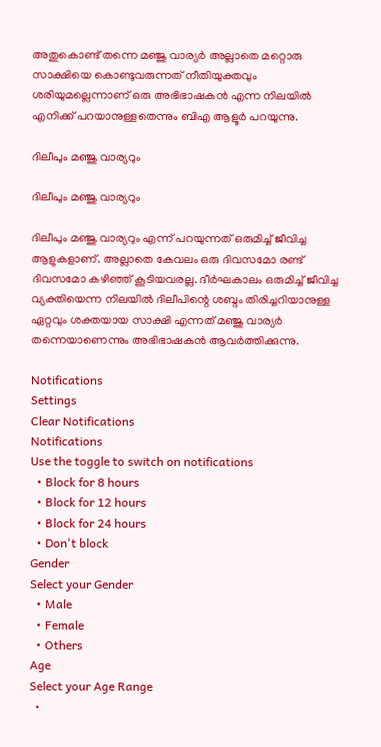അതുകൊണ്ട് തന്നെ മഞ്ജു വാര്യർ അല്ലാതെ മറ്റൊരു സാക്ഷിയെ കൊണ്ടുവരുന്നത് നീതിയുക്തവും ശരിയുമല്ലെന്നാണ് ഒരു അഭിഭാഷകന്‍ എന്ന നിലയില്‍ എനിക്ക് പറയാനുള്ളതെന്നും ബിഎ ആളൂർ പറയുന്നു.

ദിലീപും മഞ്ജു വാര്യറും

ദിലീപും മഞ്ജു വാര്യറും

ദിലീപും മഞ്ജു വാര്യറും എന്ന് പറയുന്നത് ഒരുമിച്ച് ജീവിച്ച ആളുകളാണ്. അല്ലാതെ കേവലം ഒരു ദിവസമോ രണ്ട് ദിവസമോ കഴിഞ്ഞ് കൂടിയവരല്ല. ദീർഘകാലം ഒരുമിച്ച് ജീവിച്ച വ്യക്തിയെന്ന നിലയില്‍ ദിലീപിന്റെ ശബ്ദം തിരിച്ചറിയാനുള്ള ഏറ്റവും ശക്തയായ സാക്ഷി എന്നത് മഞ്ജു വാര്യർ തന്നെയാണെന്നും അഭിഭാഷകന്‍ ആവർത്തിക്കുന്നു.

Notifications
Settings
Clear Notifications
Notifications
Use the toggle to switch on notifications
  • Block for 8 hours
  • Block for 12 hours
  • Block for 24 hours
  • Don't block
Gender
Select your Gender
  • Male
  • Female
  • Others
Age
Select your Age Range
  •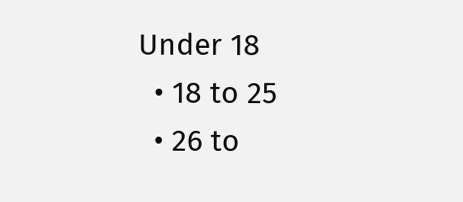Under 18
  • 18 to 25
  • 26 to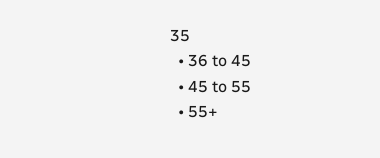35
  • 36 to 45
  • 45 to 55
  • 55+